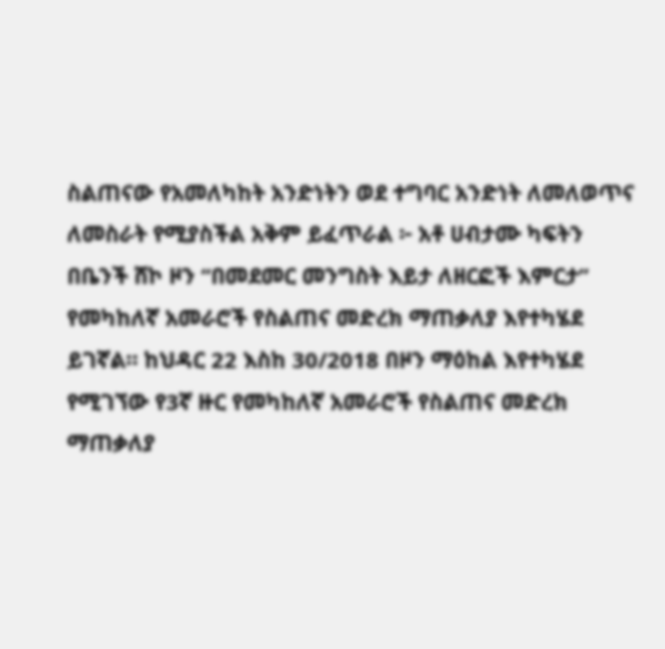ስልጠናው የአመለካከት አንድነትን ወደ ተግባር አንድነት ለመለወጥና ለመስራት የሚያስችል አቅም ይፈጥራል ፦ አቶ ሀብታሙ ካፍትን
በቤንች ሸኮ ዞን “በመደመር መንግስት እይታ ለዘርፎች እምርታ” የመካከለኛ አመራሮች የስልጠና መድረክ ማጠቃለያ እየተካሄደ ይገኛል። ከህዳር 22 እስከ 30/2018 በዞን ማዕከል እየተካሄደ የሚገኘው የ3ኛ ዙር የመካከለኛ አመራሮች የስልጠና መድረክ ማጠቃለያ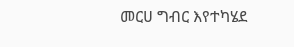መርሀ ግብር እየተካሄደ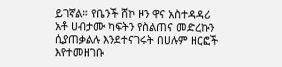ይገኛል። የቤንች ሸኮ ዞን ዋና አስተዳዳሪ አቶ ሀብታሙ ካፍትን የስልጠና መድረኩን ሲያጠቃልሉ እንደተናገሩት በሀሉም ዘርፎች እየተመዘገቡ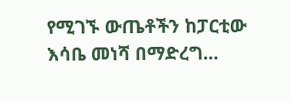የሚገኙ ውጤቶችን ከፓርቲው እሳቤ መነሻ በማድረግ…